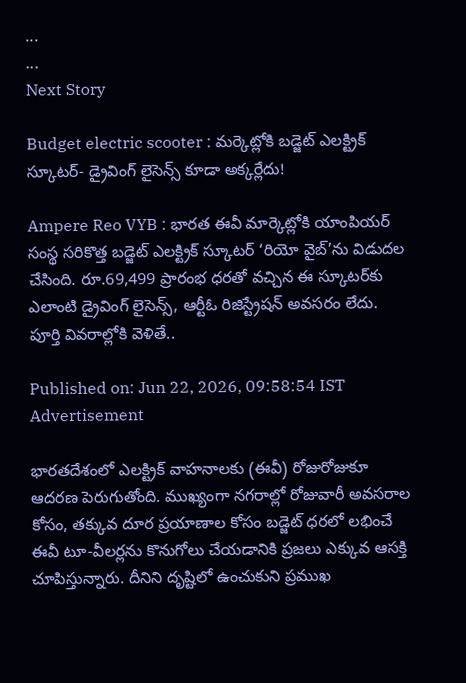...
...
Next Story

Budget electric scooter : మర్కెట్లోకి బడ్జెట్ ఎలక్ట్రిక్ స్కూటర్- డ్రైవింగ్ లైసెన్స్ కూడా అక్కర్లేదు!

Ampere Reo VYB : భారత ఈవీ మార్కెట్లోకి యాంపియర్ సంస్థ సరికొత్త బడ్జెట్ ఎలక్ట్రిక్ స్కూటర్ ‘రియో వైబ్’ను విడుదల చేసింది. రూ.69,499 ప్రారంభ ధరతో వచ్చిన ఈ స్కూటర్‌కు ఎలాంటి డ్రైవింగ్ లైసెన్స్, ఆర్టీఓ రిజిస్ట్రేషన్ అవసరం లేదు. పూర్తి వివరాల్లోకి వెళితే..

Published on: Jun 22, 2026, 09:58:54 IST
Advertisement

భారతదేశంలో ఎలక్ట్రిక్ వాహనాలకు (ఈవీ) రోజురోజుకూ ఆదరణ పెరుగుతోంది. ముఖ్యంగా నగరాల్లో రోజువారీ అవసరాల కోసం, తక్కువ దూర ప్రయాణాల కోసం బడ్జెట్ ధరలో లభించే ఈవీ టూ-వీలర్లను కొనుగోలు చేయడానికి ప్రజలు ఎక్కువ ఆసక్తి చూపిస్తున్నారు. దీనిని దృష్టిలో ఉంచుకుని ప్రముఖ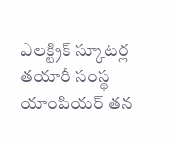ఎలక్ట్రిక్ స్కూటర్ల తయారీ సంస్థ యాంపియర్ తన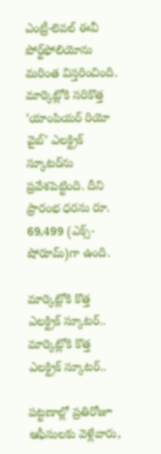ఎంట్రీ-లెవల్ ఈవీ పోర్ట్‌ఫోలియోను మరింత విస్తరించింది. మార్కెట్లోకి సరికొత్త ‘యాంపియర్ రియో వైబ్’ ఎలక్ట్రిక్ స్కూటర్‌ను ప్రవేశపెట్టింది. దీని ప్రారంభ ధరను రూ. 69,499 (ఎక్స్-షోరూమ్)గా ఉంది.

మార్కెట్లోకి కొత్త ఎలక్ట్రిక్ స్కూటర్..
మార్కెట్లోకి కొత్త ఎలక్ట్రిక్ స్కూటర్..

పట్టణాల్లో ప్రతిరోజూ ఆఫీసులకు వెళ్లేవారు,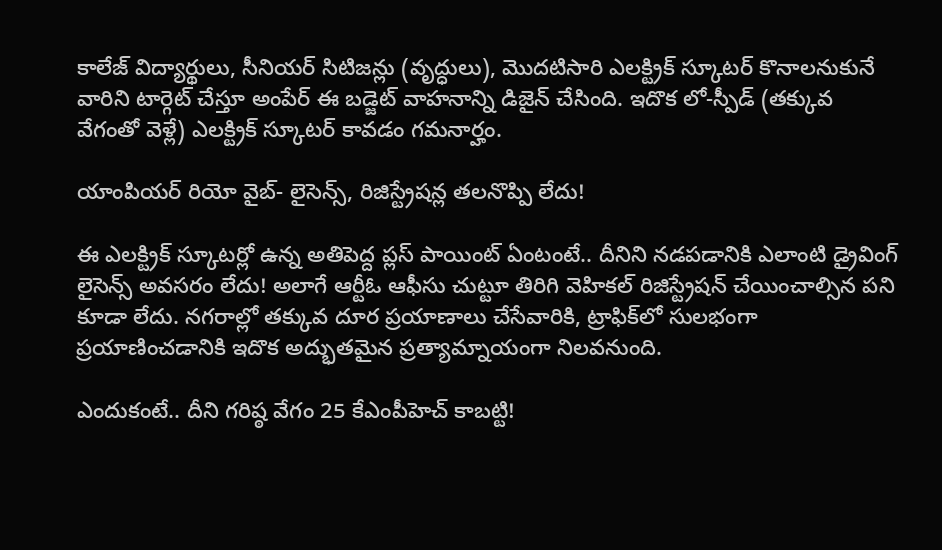కాలేజ్ విద్యార్థులు, సీనియర్ సిటిజన్లు (వృద్ధులు), మొదటిసారి ఎలక్ట్రిక్ స్కూటర్ కొనాలనుకునే వారిని టార్గెట్ చేస్తూ అంపేర్ ఈ బడ్జెట్ వాహనాన్ని డిజైన్ చేసింది. ఇదొక లో-స్పీడ్ (తక్కువ వేగంతో వెళ్లే) ఎలక్ట్రిక్ స్కూటర్ కావడం గమనార్హం.

యాంపియర్ రియో వైబ్- లైసెన్స్, రిజిస్ట్రేషన్ల తలనొప్పి లేదు!

ఈ ఎలక్ట్రిక్ స్కూటర్లో ఉన్న అతిపెద్ద ప్లస్ పాయింట్ ఏంటంటే.. దీనిని నడపడానికి ఎలాంటి డ్రైవింగ్ లైసెన్స్ అవసరం లేదు! అలాగే ఆర్టీఓ ఆఫీసు చుట్టూ తిరిగి వెహికల్ రిజిస్ట్రేషన్ చేయించాల్సిన పని కూడా లేదు. నగరాల్లో తక్కువ దూర ప్రయాణాలు చేసేవారికి, ట్రాఫిక్‌లో సులభంగా ప్రయాణించడానికి ఇదొక అద్భుతమైన ప్రత్యామ్నాయంగా నిలవనుంది.

ఎందుకంటే.. దీని గరిష్ఠ వేగం 25 కేఎంపీహెచ్ కాబట్టి!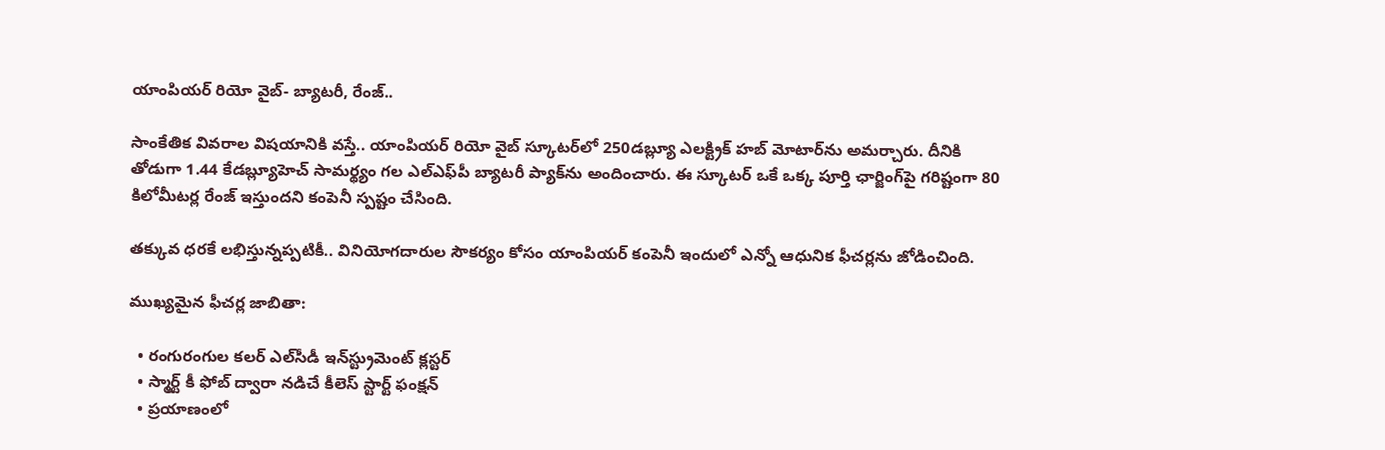యాంపియర్ రియో వైబ్- బ్యాటరీ, రేంజ్..

సాంకేతిక వివరాల విషయానికి వస్తే.. యాంపియర్ రియో వైబ్ స్కూటర్‌లో 250డబ్ల్యూ ఎలక్ట్రిక్ హబ్ మోటార్‌ను అమర్చారు. దీనికి తోడుగా 1.44 కేడబ్ల్యూహెచ్ సామర్థ్యం గల ఎల్‌ఎఫ్‌పీ బ్యాటరీ ప్యాక్‌ను అందించారు. ఈ స్కూటర్ ఒకే ఒక్క పూర్తి ఛార్జింగ్‌పై గరిష్టంగా 80 కిలోమీటర్ల రేంజ్ ఇస్తుందని కంపెనీ స్పష్టం చేసింది.

తక్కువ ధరకే లభిస్తున్నప్పటికీ.. వినియోగదారుల సౌకర్యం కోసం యాంపియర్ కంపెనీ ఇందులో ఎన్నో ఆధునిక ఫీచర్లను జోడించింది.

ముఖ్యమైన ఫీచర్ల జాబితా:

  • రంగురంగుల కలర్ ఎల్‌సీడీ ఇన్‌స్ట్రుమెంట్ క్లస్టర్
  • స్మార్ట్ కీ ఫోబ్ ద్వారా నడిచే కీ‌లెస్ స్టార్ట్ ఫంక్షన్
  • ప్రయాణంలో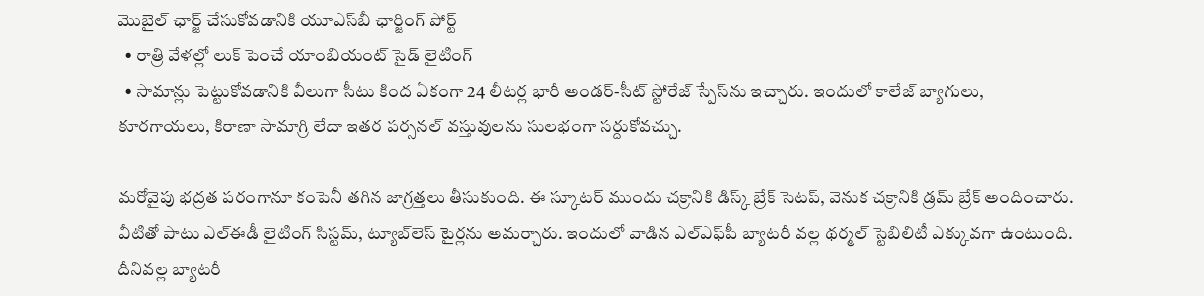మొబైల్ ఛార్జ్ చేసుకోవడానికి యూఎస్‌బీ ఛార్జింగ్ పోర్ట్
  • రాత్రి వేళల్లో లుక్ పెంచే యాంబియంట్ సైడ్ లైటింగ్
  • సామాన్లు పెట్టుకోవడానికి వీలుగా సీటు కింద ఏకంగా 24 లీటర్ల భారీ అండర్-సీట్ స్టోరేజ్ స్పేస్‌ను ఇచ్చారు. ఇందులో కాలేజ్ బ్యాగులు, కూరగాయలు, కిరాణా సామాగ్రి లేదా ఇతర పర్సనల్ వస్తువులను సులభంగా సర్దుకోవచ్చు.

మరోవైపు భద్రత పరంగానూ కంపెనీ తగిన జాగ్రత్తలు తీసుకుంది. ఈ స్కూటర్ ముందు చక్రానికి డిస్క్ బ్రేక్ సెటప్, వెనుక చక్రానికి డ్రమ్ బ్రేక్ అందించారు. వీటితో పాటు ఎల్‌ఈడీ లైటింగ్ సిస్టమ్, ట్యూబ్‌లెస్ టైర్లను అమర్చారు. ఇందులో వాడిన ఎల్‌ఎఫ్‌పీ బ్యాటరీ వల్ల థర్మల్ స్టెబిలిటీ ఎక్కువగా ఉంటుంది. దీనివల్ల బ్యాటరీ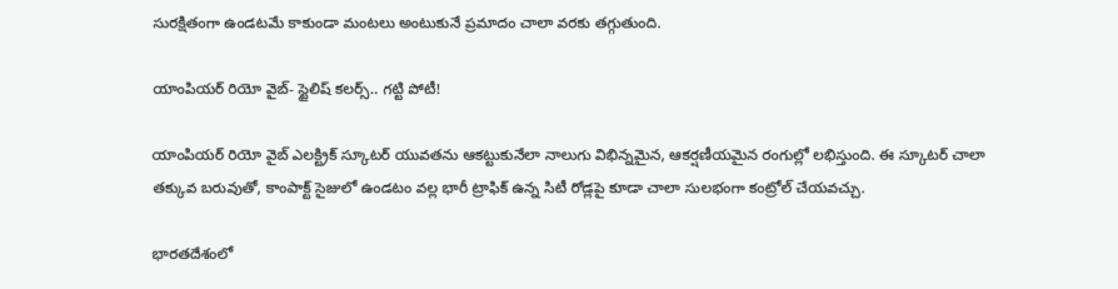సురక్షితంగా ఉండటమే కాకుండా మంటలు అంటుకునే ప్రమాదం చాలా వరకు తగ్గుతుంది.

యాంపియర్ రియో వైబ్- స్టైలిష్ కలర్స్.. గట్టి పోటీ!

యాంపియర్ రియో వైబ్ ఎలక్ట్రిక్ స్కూటర్ యువతను ఆకట్టుకునేలా నాలుగు విభిన్నమైన, ఆకర్షణీయమైన రంగుల్లో లభిస్తుంది. ఈ స్కూటర్ చాలా తక్కువ బరువుతో, కాంపాక్ట్ సైజులో ఉండటం వల్ల భారీ ట్రాఫిక్ ఉన్న సిటీ రోడ్లపై కూడా చాలా సులభంగా కంట్రోల్ చేయవచ్చు.

భారతదేశంలో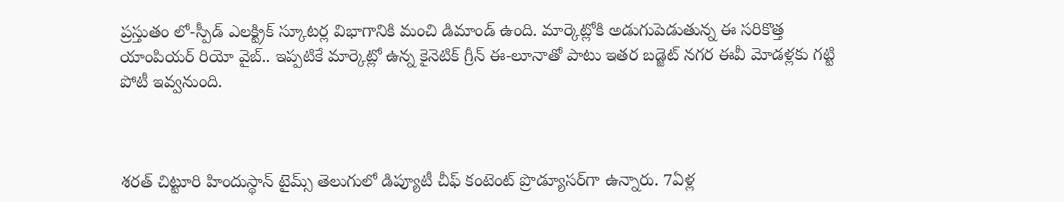ప్రస్తుతం లో-స్పీడ్ ఎలక్ట్రిక్ స్కూటర్ల విభాగానికి మంచి డిమాండ్ ఉంది. మార్కెట్లోకి అడుగుపెడుతున్న ఈ సరికొత్త యాంపియర్ రియో వైబ్.. ఇప్పటికే మార్కెట్లో ఉన్న కైనెటిక్ గ్రీన్ ఈ-లూనాతో పాటు ఇతర బడ్జెట్ నగర ఈవీ మోడళ్లకు గట్టి పోటీ ఇవ్వనుంది.



శరత్ చిట్టూరి హిందుస్థాన్ టైమ్స్ తెలుగులో డిప్యూటీ చీఫ్ కంటెంట్ ప్రొడ్యూసర్‌గా ఉన్నారు. 7ఏళ్ల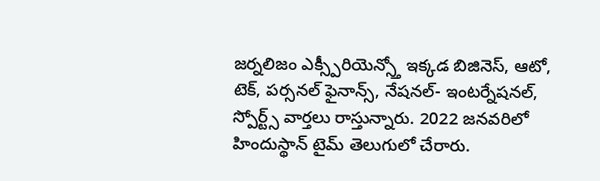జర్నలిజం ఎక్స్పీరియెన్స్తో ఇక్కడ బిజినెస్, ఆటో, టెక్, పర్సనల్ ఫైనాన్స్, నేషనల్- ఇంటర్నేషనల్, స్పోర్ట్స్ వార్తలు రాస్తున్నారు. 2022 జనవరిలో హిందుస్థాన్ టైమ్ తెలుగులో చేరారు.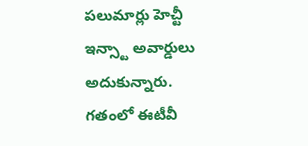పలుమార్లు హెచ్టీ ఇన్స్టా అవార్డులు అదుకున్నారు. గతంలో ఈటీవీ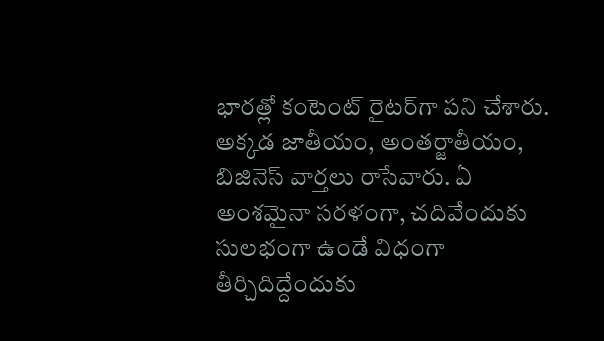భారత్లో కంటెంట్ రైటర్‌గా పని చేశారు. అక్కడ జాతీయం, అంతర్జాతీయం, బిజినెస్ వార్తలు రాసేవారు. ఏ అంశమైనా సరళంగా, చదివేందుకు సులభంగా ఉండే విధంగా తీర్చిదిద్దేందుకు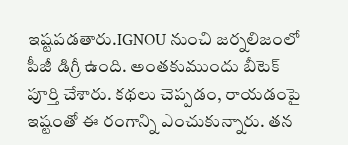ఇష్టపడతారు.IGNOU నుంచి జర్నలిజంలో పీజీ డిగ్రీ ఉంది. అంతకుముందు బీటెక్ పూర్తి చేశారు. కథలు చెప్పడం, రాయడంపై ఇష్టంతో ఈ రంగాన్ని ఎంచుకున్నారు. తన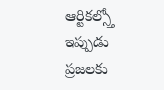ఆర్టికల్స్తో ఇప్పుడు ప్రజలకు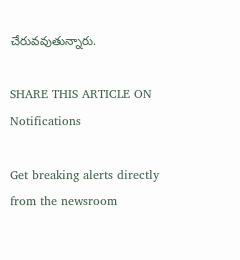చేరువవుతున్నారు.

SHARE THIS ARTICLE ON
Notifications

Get breaking alerts directly from the newsroom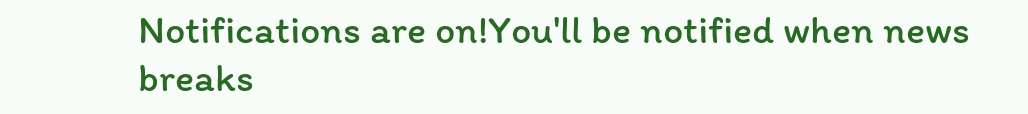Notifications are on!You'll be notified when news breaks